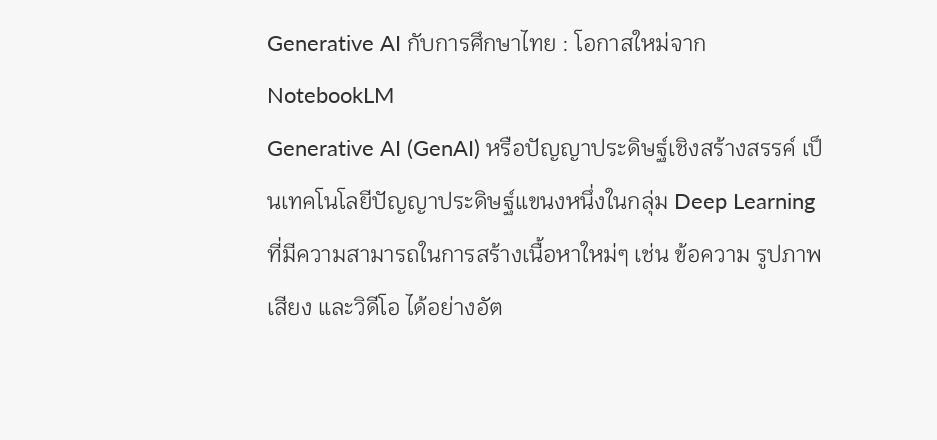Generative AI กับการศึกษาไทย : โอกาสใหม่จาก NotebookLM
Generative AI (GenAI) หรือปัญญาประดิษฐ์เชิงสร้างสรรค์ เป็นเทคโนโลยีปัญญาประดิษฐ์แขนงหนึ่งในกลุ่ม Deep Learning ที่มีความสามารถในการสร้างเนื้อหาใหม่ๆ เช่น ข้อความ รูปภาพ เสียง และวิดีโอ ได้อย่างอัต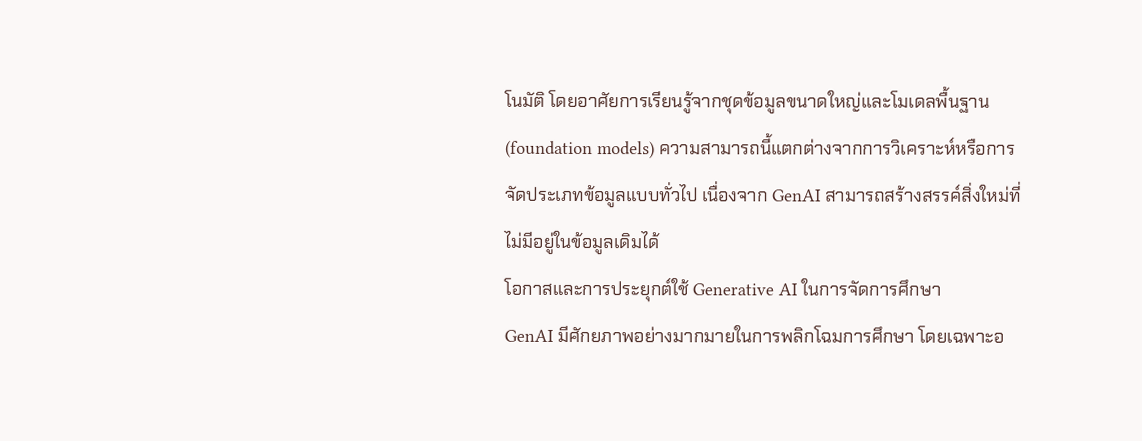โนมัติ โดยอาศัยการเรียนรู้จากชุดข้อมูลขนาดใหญ่และโมเดลพื้นฐาน (foundation models) ความสามารถนี้แตกต่างจากการวิเคราะห์หรือการจัดประเภทข้อมูลแบบทั่วไป เนื่องจาก GenAI สามารถสร้างสรรค์สิ่งใหม่ที่ไม่มีอยู่ในข้อมูลเดิมได้
โอกาสและการประยุกต์ใช้ Generative AI ในการจัดการศึกษา
GenAI มีศักยภาพอย่างมากมายในการพลิกโฉมการศึกษา โดยเฉพาะอ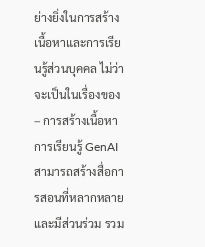ย่างยิ่งในการสร้างเนื้อหาและการเรียนรู้ส่วนบุคคล ไม่ว่าจะเป็นในเรื่องของ – การสร้างเนื้อหาการเรียนรู้ GenAI สามารถสร้างสื่อการสอนที่หลากหลายและมีส่วนร่วม รวม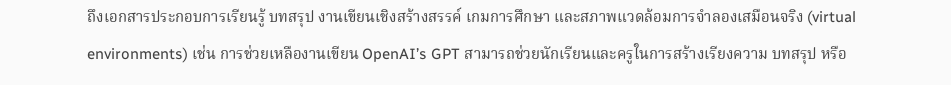ถึงเอกสารประกอบการเรียนรู้ บทสรุป งานเขียนเชิงสร้างสรรค์ เกมการศึกษา และสภาพแวดล้อมการจำลองเสมือนจริง (virtual environments) เช่น การช่วยเหลืองานเขียน OpenAI’s GPT สามารถช่วยนักเรียนและครูในการสร้างเรียงความ บทสรุป หรือ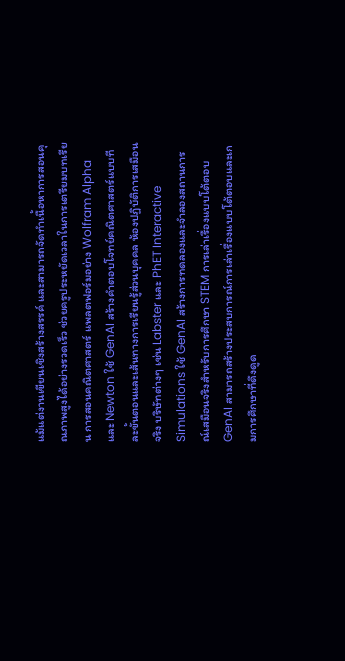แม้แต่งานเขียนเชิงสร้างสรรค์ และสามารถจัดทำเนื้อหาการสอนคุณภาพสูงได้อย่างรวดเร็ว ช่วยครูประหยัดเวลาในการเตรียมบทเรียน การสอนคณิตศาสตร์ แพลตฟอร์มอย่าง Wolfram Alpha และ Newton ใช้ GenAI สร้างคำตอบโจทย์คณิตศาสตร์แบบทีละขั้นตอนและเส้นทางการเรียนรู้ส่วนบุคคล ห้องปฏิบัติการเสมือนจริง บริษัทต่างๆ เช่น Labster และ PhET Interactive Simulations ใช้ GenAI สร้างการทดลองและจำลองสถานการณ์เสมือนจริงสำหรับการศึกษา STEM การเล่าเรื่องแบบโต้ตอบ GenAI สามารถสร้างประสบการณ์การเล่าเรื่องแบบโต้ตอบและเกมการศึกษาที่ดึงดูด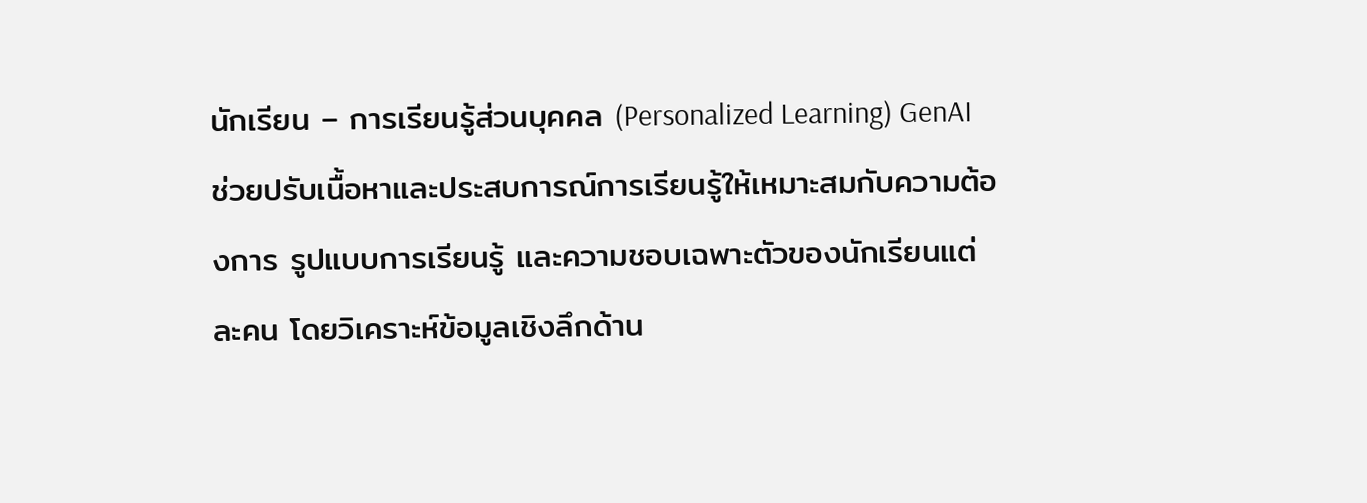นักเรียน – การเรียนรู้ส่วนบุคคล (Personalized Learning) GenAI ช่วยปรับเนื้อหาและประสบการณ์การเรียนรู้ให้เหมาะสมกับความต้องการ รูปแบบการเรียนรู้ และความชอบเฉพาะตัวของนักเรียนแต่ละคน โดยวิเคราะห์ข้อมูลเชิงลึกด้าน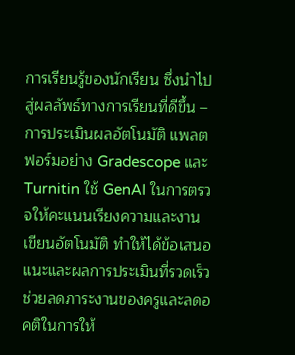การเรียนรู้ของนักเรียน ซึ่งนำไปสู่ผลลัพธ์ทางการเรียนที่ดีขึ้น – การประเมินผลอัตโนมัติ แพลตฟอร์มอย่าง Gradescope และ Turnitin ใช้ GenAI ในการตรวจให้คะแนนเรียงความและงานเขียนอัตโนมัติ ทำให้ได้ข้อเสนอแนะและผลการประเมินที่รวดเร็ว ช่วยลดภาระงานของครูและลดอคติในการให้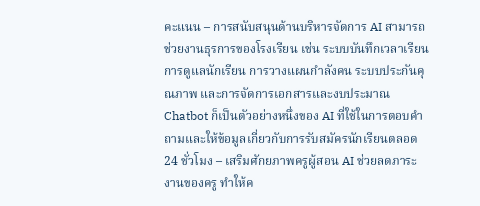คะแนน – การสนับสนุนด้านบริหารจัดการ AI สามารถช่วยงานธุรการของโรงเรียน เช่น ระบบบันทึกเวลาเรียน การดูแลนักเรียน การวางแผนกำลังคน ระบบประกันคุณภาพ และการจัดการเอกสารและงบประมาณ Chatbot ก็เป็นตัวอย่างหนึ่งของ AI ที่ใช้ในการตอบคำถามและให้ข้อมูลเกี่ยวกับการรับสมัครนักเรียนตลอด 24 ชั่วโมง – เสริมศักยภาพครูผู้สอน AI ช่วยลดภาระงานของครู ทำให้ค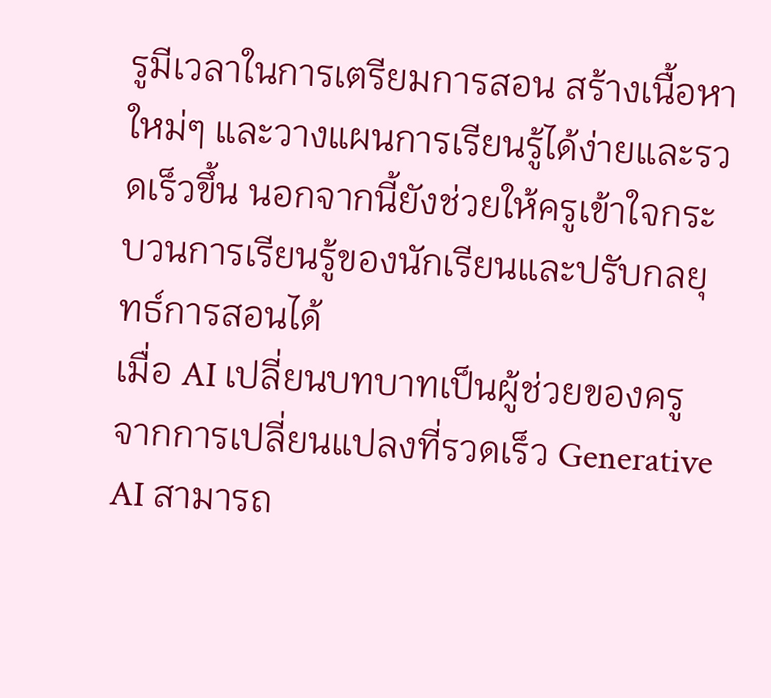รูมีเวลาในการเตรียมการสอน สร้างเนื้อหาใหม่ๆ และวางแผนการเรียนรู้ได้ง่ายและรวดเร็วขึ้น นอกจากนี้ยังช่วยให้ครูเข้าใจกระบวนการเรียนรู้ของนักเรียนและปรับกลยุทธ์การสอนได้
เมื่อ AI เปลี่ยนบทบาทเป็นผู้ช่วยของครู
จากการเปลี่ยนแปลงที่รวดเร็ว Generative AI สามารถ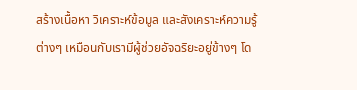สร้างเนื้อหา วิเคราะห์ข้อมูล และสังเคราะห์ความรู้ต่างๆ เหมือนกับเรามีผู้ช่วยอัจฉริยะอยู่ข้างๆ โด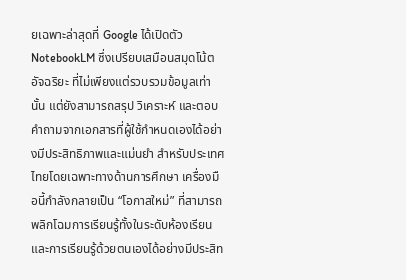ยเฉพาะล่าสุดที่ Google ได้เปิดตัว NotebookLM ซึ่งเปรียบเสมือนสมุดโน้ตอัจฉริยะ ที่ไม่เพียงแต่รวบรวมข้อมูลเท่านั้น แต่ยังสามารถสรุป วิเคราะห์ และตอบคำถามจากเอกสารที่ผู้ใช้กำหนดเองได้อย่างมีประสิทธิภาพและแม่นยำ สำหรับประเทศไทยโดยเฉพาะทางด้านการศึกษา เครื่องมือนี้กำลังกลายเป็น “โอกาสใหม่” ที่สามารถพลิกโฉมการเรียนรู้ทั้งในระดับห้องเรียนและการเรียนรู้ด้วยตนเองได้อย่างมีประสิท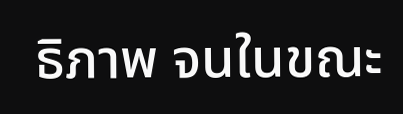ธิภาพ จนในขณะ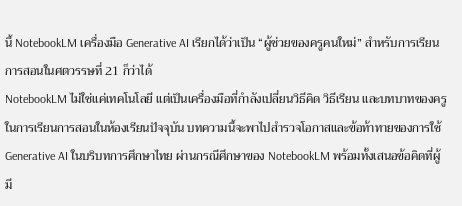นี้ NotebookLM เครื่องมือ Generative AI เรียกได้ว่าเป็น “ผู้ช่วยของครูคนใหม่” สำหรับการเรียนการสอนในศตวรรษที่ 21 ก็ว่าได้
NotebookLM ไม่ใช่แค่เทคโนโลยี แต่เป็นเครื่องมือที่กำลังเปลี่ยนวิธีคิด วิธีเรียน และบทบาทของครูในการเรียนการสอนในห้องเรียนปัจจุบัน บทความนี้จะพาไปสำรวจโอกาสและข้อท้าทายของการใช้ Generative AI ในบริบทการศึกษาไทย ผ่านกรณีศึกษาของ NotebookLM พร้อมทั้งเสนอข้อคิดที่ผู้มี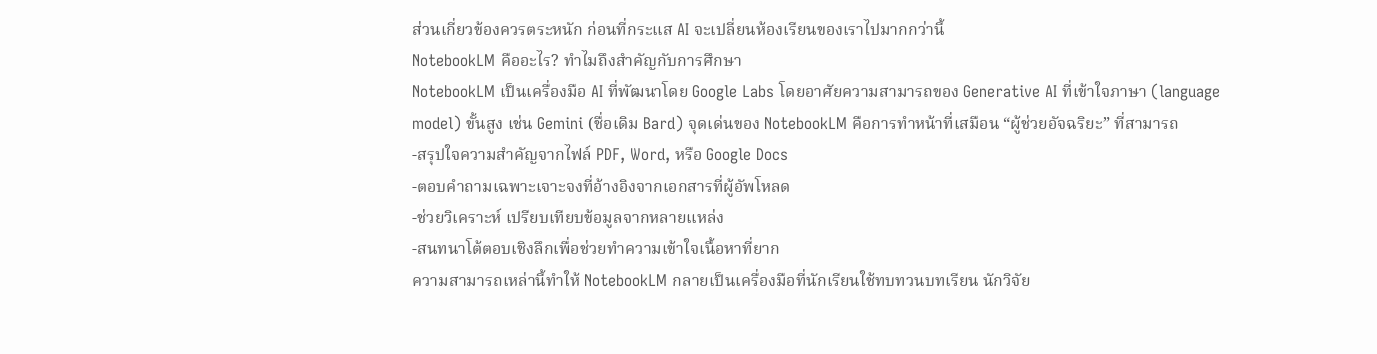ส่วนเกี่ยวข้องควรตระหนัก ก่อนที่กระแส AI จะเปลี่ยนห้องเรียนของเราไปมากกว่านี้
NotebookLM คืออะไร? ทำไมถึงสำคัญกับการศึกษา
NotebookLM เป็นเครื่องมือ AI ที่พัฒนาโดย Google Labs โดยอาศัยความสามารถของ Generative AI ที่เข้าใจภาษา (language model) ขั้นสูง เช่น Gemini (ชื่อเดิม Bard) จุดเด่นของ NotebookLM คือการทำหน้าที่เสมือน “ผู้ช่วยอัจฉริยะ” ที่สามารถ
-สรุปใจความสำคัญจากไฟล์ PDF, Word, หรือ Google Docs
-ตอบคำถามเฉพาะเจาะจงที่อ้างอิงจากเอกสารที่ผู้อัพโหลด
-ช่วยวิเคราะห์ เปรียบเทียบข้อมูลจากหลายแหล่ง
-สนทนาโต้ตอบเชิงลึกเพื่อช่วยทำความเข้าใจเนื้อหาที่ยาก
ความสามารถเหล่านี้ทำให้ NotebookLM กลายเป็นเครื่องมือที่นักเรียนใช้ทบทวนบทเรียน นักวิจัย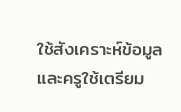ใช้สังเคราะห์ข้อมูล และครูใช้เตรียม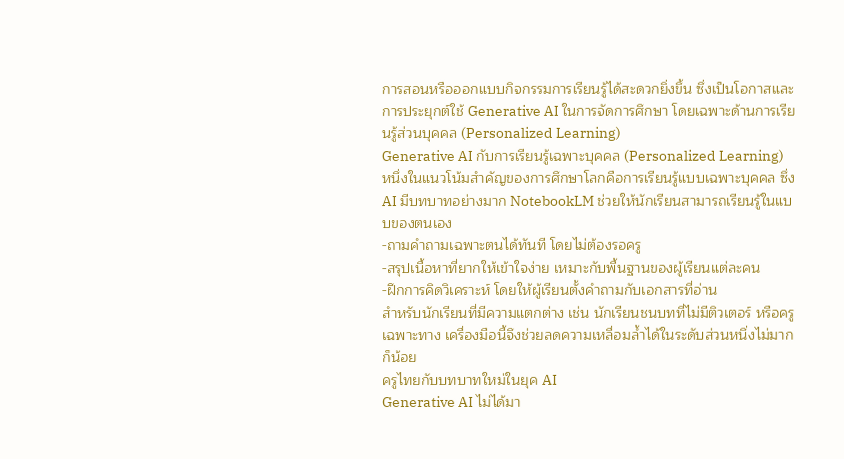การสอนหรือออกแบบกิจกรรมการเรียนรู้ได้สะดวกยิ่งขึ้น ซึ่งเป็นโอกาสและการประยุกต์ใช้ Generative AI ในการจัดการศึกษา โดยเฉพาะด้านการเรียนรู้ส่วนบุคคล (Personalized Learning)
Generative AI กับการเรียนรู้เฉพาะบุคคล (Personalized Learning)
หนึ่งในแนวโน้มสำคัญของการศึกษาโลกคือการเรียนรู้แบบเฉพาะบุคคล ซึ่ง AI มีบทบาทอย่างมาก NotebookLM ช่วยให้นักเรียนสามารถเรียนรู้ในแบบของตนเอง
-ถามคำถามเฉพาะตนได้ทันที โดยไม่ต้องรอครู
-สรุปเนื้อหาที่ยากให้เข้าใจง่าย เหมาะกับพื้นฐานของผู้เรียนแต่ละคน
-ฝึกการคิดวิเคราะห์ โดยให้ผู้เรียนตั้งคำถามกับเอกสารที่อ่าน
สำหรับนักเรียนที่มีความแตกต่าง เช่น นักเรียนชนบทที่ไม่มีติวเตอร์ หรือครูเฉพาะทาง เครื่องมือนี้จึงช่วยลดความเหลื่อมล้ำได้ในระดับส่วนหนึ่งไม่มากก็น้อย
ครูไทยกับบทบาทใหม่ในยุค AI
Generative AI ไม่ได้มา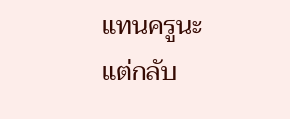แทนครูนะ แต่กลับ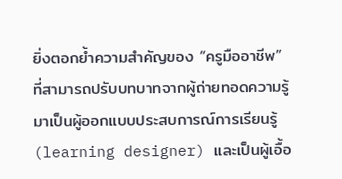ยิ่งตอกย้ำความสำคัญของ “ครูมืออาชีพ” ที่สามารถปรับบทบาทจากผู้ถ่ายทอดความรู้ มาเป็นผู้ออกแบบประสบการณ์การเรียนรู้ (learning designer) และเป็นผู้เอื้อ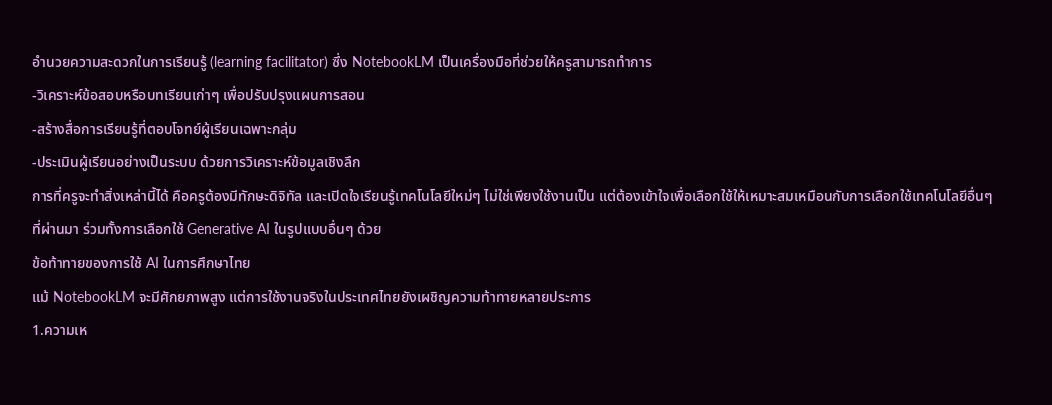อำนวยความสะดวกในการเรียนรู้ (learning facilitator) ซึ่ง NotebookLM เป็นเครื่องมือที่ช่วยให้ครูสามารถทำการ
-วิเคราะห์ข้อสอบหรือบทเรียนเก่าๆ เพื่อปรับปรุงแผนการสอน
-สร้างสื่อการเรียนรู้ที่ตอบโจทย์ผู้เรียนเฉพาะกลุ่ม
-ประเมินผู้เรียนอย่างเป็นระบบ ด้วยการวิเคราะห์ข้อมูลเชิงลึก
การที่ครูจะทำสิ่งเหล่านี้ได้ คือครูต้องมีทักษะดิจิทัล และเปิดใจเรียนรู้เทคโนโลยีใหม่ๆ ไม่ใช่เพียงใช้งานเป็น แต่ต้องเข้าใจเพื่อเลือกใช้ให้เหมาะสมเหมือนกับการเลือกใช้เทคโนโลยีอื่นๆ ที่ผ่านมา ร่วมทั้งการเลือกใช้ Generative AI ในรูปแบบอื่นๆ ด้วย
ข้อท้าทายของการใช้ AI ในการศึกษาไทย
แม้ NotebookLM จะมีศักยภาพสูง แต่การใช้งานจริงในประเทศไทยยังเผชิญความท้าทายหลายประการ
1.ความเห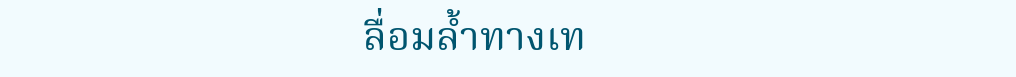ลื่อมล้ำทางเท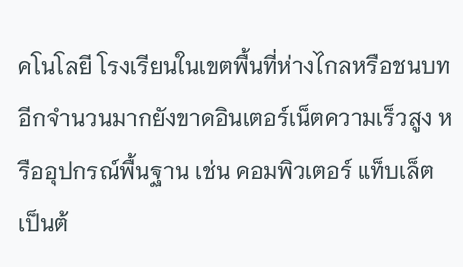คโนโลยี โรงเรียนในเขตพื้นที่ห่างไกลหรือชนบทอีกจำนวนมากยังขาดอินเตอร์เน็ตความเร็วสูง หรืออุปกรณ์พื้นฐาน เช่น คอมพิวเตอร์ แท็บเล็ต เป็นต้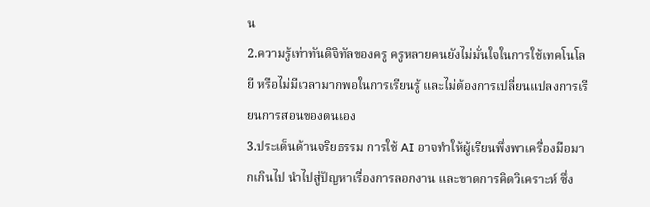น
2.ความรู้เท่าทันดิจิทัลของครู ครูหลายคนยังไม่มั่นใจในการใช้เทคโนโลยี หรือไม่มีเวลามากพอในการเรียนรู้ และไม่ต้องการเปลี่ยนแปลงการเรียนการสอนของตนเอง
3.ประเด็นด้านจริยธรรม การใช้ AI อาจทำให้ผู้เรียนพึ่งพาเครื่องมือมากเกินไป นำไปสู่ปัญหาเรื่องการลอกงาน และขาดการคิดวิเคราะห์ ซึ่ง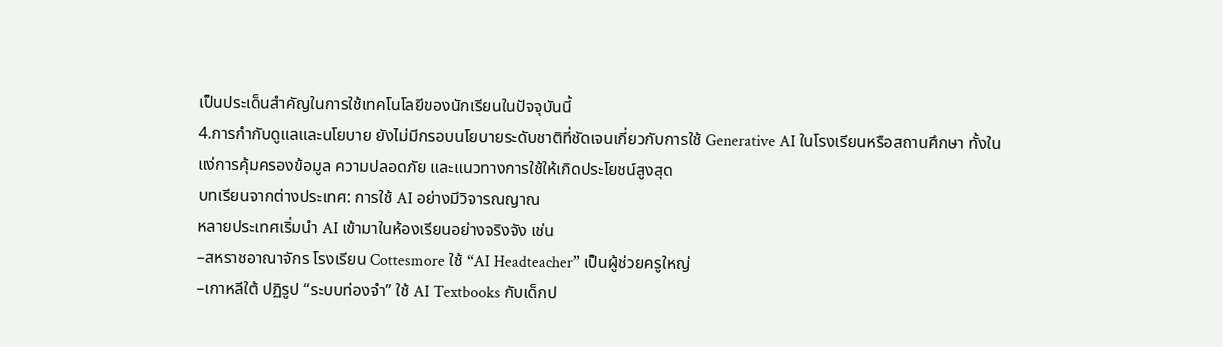เป็นประเด็นสำคัญในการใช้เทคโนโลยีของนักเรียนในปัจจุบันนี้
4.การกำกับดูแลและนโยบาย ยังไม่มีกรอบนโยบายระดับชาติที่ชัดเจนเกี่ยวกับการใช้ Generative AI ในโรงเรียนหรือสถานศึกษา ทั้งในแง่การคุ้มครองข้อมูล ความปลอดภัย และแนวทางการใช้ให้เกิดประโยชน์สูงสุด
บทเรียนจากต่างประเทศ: การใช้ AI อย่างมีวิจารณญาณ
หลายประเทศเริ่มนำ AI เข้ามาในห้องเรียนอย่างจริงจัง เช่น
–สหราชอาณาจักร โรงเรียน Cottesmore ใช้ “AI Headteacher” เป็นผู้ช่วยครูใหญ่
–เกาหลีใต้ ปฏิรูป “ระบบท่องจำ” ใช้ AI Textbooks กับเด็กป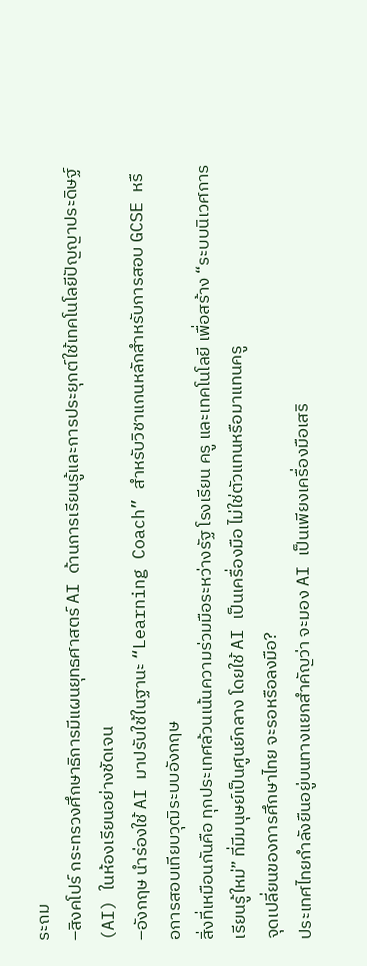ระถม
–สิงคโปร์ กระทรวงศึกษาธิการมีแผนยุทธศาสตร์ AI ด้านการเรียนรู้และการประยุกต์ใช้เทคโนโลยีปัญญาประดิษฐ์ (AI) ในห้องเรียนอย่างชัดเจน
–อังกฤษ นำร่องใช้ AI มาปรับใช้ในฐานะ “Learning Coach” สำหรับวิชาแกนหลักสำหรับการสอบ GCSE หรือการสอบเทียบวุฒิระบบอังกฤษ
สิ่งที่เหมือนกันคือ ทุกประเทศล้วนเน้นความร่วมมือระหว่างรัฐ โรงเรียน ครู และเทคโนโลยี เพื่อสร้าง “ระบบนิเวศการเรียนรู้ใหม่” ที่มีมนุษย์เป็นศูนย์กลาง โดยใช้ AI เป็นเครื่องมือ ไม่ใช่ตัวแทนหรือมาแทนครู
จุดเปลี่ยนของการศึกษาไทย จะรอหรือลงมือ?
ประเทศไทยกำลังยืนอยู่บนทางแยกสำคัญว่า จะมอง AI เป็นเพียงเครื่องมือเสริ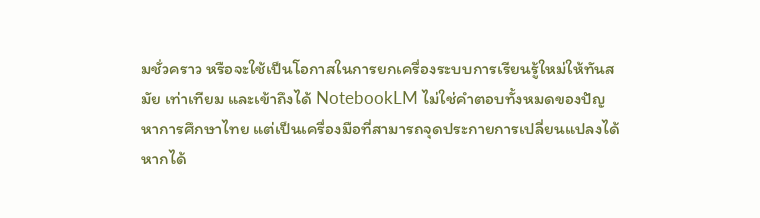มชั่วคราว หรือจะใช้เป็นโอกาสในการยกเครื่องระบบการเรียนรู้ใหม่ให้ทันสมัย เท่าเทียม และเข้าถึงได้ NotebookLM ไม่ใช่คำตอบทั้งหมดของปัญหาการศึกษาไทย แต่เป็นเครื่องมือที่สามารถจุดประกายการเปลี่ยนแปลงได้ หากได้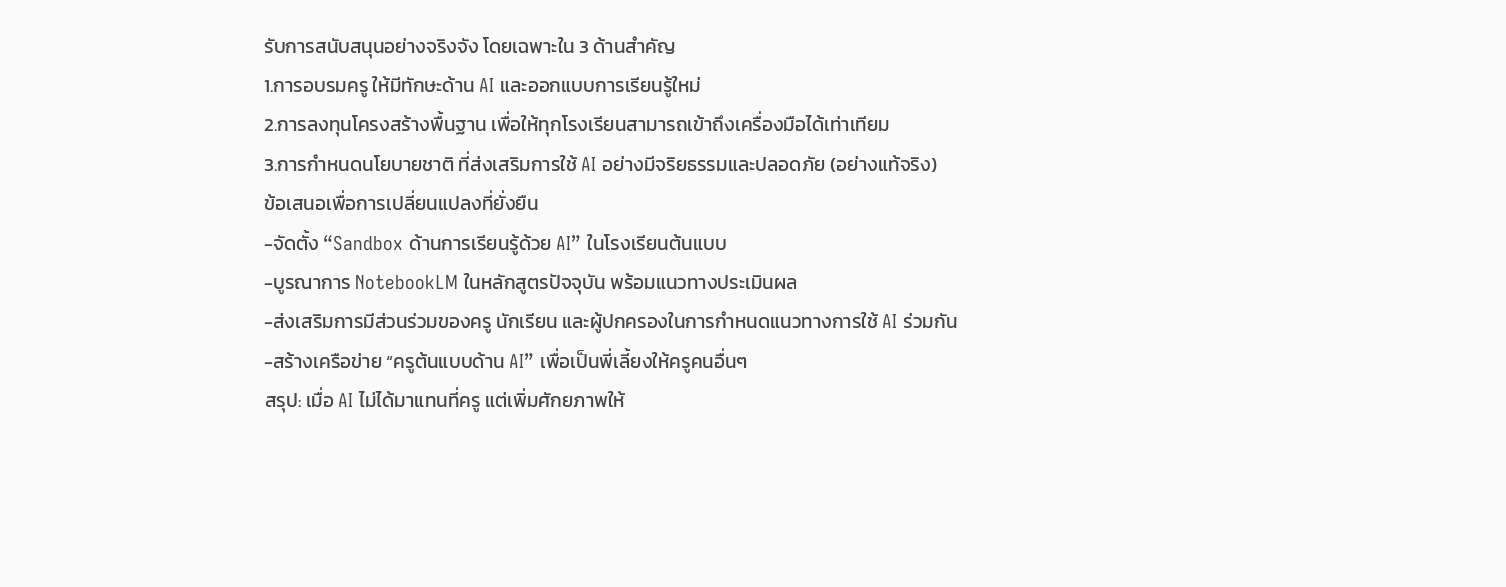รับการสนับสนุนอย่างจริงจัง โดยเฉพาะใน 3 ด้านสำคัญ
1.การอบรมครู ให้มีทักษะด้าน AI และออกแบบการเรียนรู้ใหม่
2.การลงทุนโครงสร้างพื้นฐาน เพื่อให้ทุกโรงเรียนสามารถเข้าถึงเครื่องมือได้เท่าเทียม
3.การกำหนดนโยบายชาติ ที่ส่งเสริมการใช้ AI อย่างมีจริยธรรมและปลอดภัย (อย่างแท้จริง)
ข้อเสนอเพื่อการเปลี่ยนแปลงที่ยั่งยืน
-จัดตั้ง “Sandbox ด้านการเรียนรู้ด้วย AI” ในโรงเรียนต้นแบบ
-บูรณาการ NotebookLM ในหลักสูตรปัจจุบัน พร้อมแนวทางประเมินผล
-ส่งเสริมการมีส่วนร่วมของครู นักเรียน และผู้ปกครองในการกำหนดแนวทางการใช้ AI ร่วมกัน
-สร้างเครือข่าย “ครูต้นแบบด้าน AI” เพื่อเป็นพี่เลี้ยงให้ครูคนอื่นๆ
สรุป: เมื่อ AI ไม่ได้มาแทนที่ครู แต่เพิ่มศักยภาพให้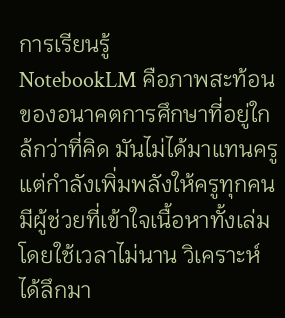การเรียนรู้
NotebookLM คือภาพสะท้อนของอนาคตการศึกษาที่อยู่ใกล้กว่าที่คิด มันไม่ได้มาแทนครู แต่กำลังเพิ่มพลังให้ครูทุกคนมีผู้ช่วยที่เข้าใจเนื้อหาทั้งเล่มโดยใช้เวลาไม่นาน วิเคราะห์ได้ลึกมา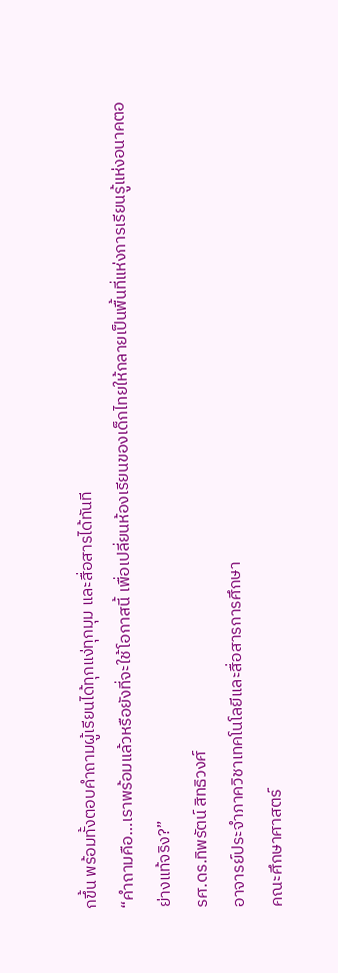กขึ้น พร้อมทั้งตอบคำถามผู้เรียนได้ทุกแง่ทุกมุม และสื่อสารได้ทันที
“คำถามคือ…เราพร้อมแล้วหรือยังที่จะใช้โอกาสนี้ เพื่อเปลี่ยนห้องเรียนของเด็กไทยให้กลายเป็นพื้นที่แห่งการเรียนรู้แห่งอนาคตอย่างแท้จริง?”
รศ.ดร.ทิพรัตน์ สิทธิวงศ์
อาจารย์ประจำภาควิชาเทคโนโลยีและสื่อสารการศึกษา
คณะศึกษาศาสตร์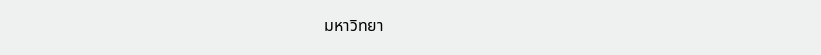มหาวิทยา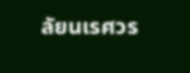ลัยนเรศวร